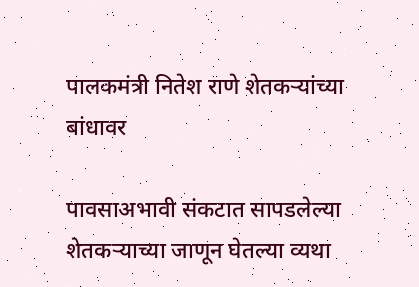पालकमंत्री नितेश राणे शेतकऱ्यांच्या बांधावर

पावसाअभावी संकटात सापडलेल्या शेतकऱ्याच्या जाणून घेतल्या व्यथा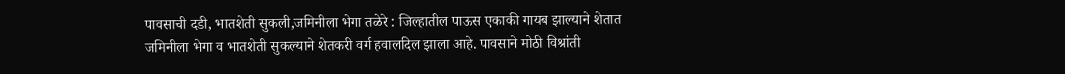पावसाची दडी, भातशेती सुकली,जमिनीला भेगा तळेरे : जिल्हातील पाऊस एकाकी गायब झाल्याने शेतात जमिनीला भेगा व भातशेती सुकल्याने शेतकरी वर्ग हवालदिल झाला आहे. पावसाने मोठी विश्रांती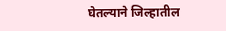घेतल्याने जिल्हातील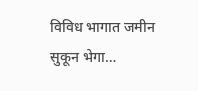विविध भागात जमीन सुकून भेगा…